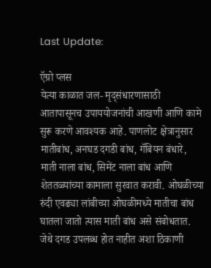Last Update:

ऍग्रो प्लस
येत्या काळात जल- मृद्‌संधारणासाठी आतापासूनच उपाययोजनांची आखणी आणि कामे सुरू करणे आवश्‍यक आहे. पाणलोट क्षेत्रानुसार मातीबांध, अनघड दगडी बांध, गॅबियन बंधारे, माती नाला बांध, सिमेंट नाला बांध आणि शेततळ्यांच्या कामाला सुरवात करावी. ओघळीच्या रुंदी एवढ्या लांबीच्या ओघळीमध्ये मातीचा बांध घातला जातो त्यास माती बांध असे संबोधतात. जेथे दगड उपलब्ध होत नाहीत अशा ठिकाणी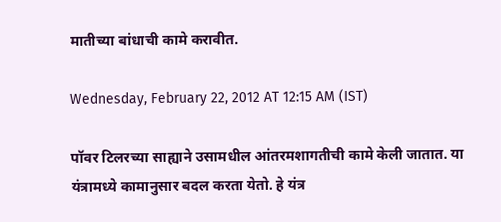मातीच्या बांधाची कामे करावीत.

Wednesday, February 22, 2012 AT 12:15 AM (IST)

पॉवर टिलरच्या साह्याने उसामधील आंतरमशागतीची कामे केली जातात. या यंत्रामध्ये कामानुसार बदल करता येतो. हे यंत्र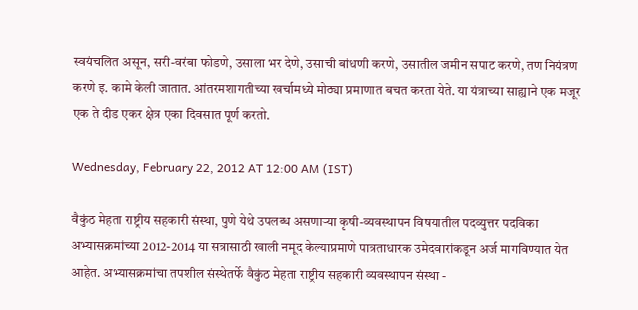स्वयंचलित असून, सरी-वरंबा फोडणे, उसाला भर देणे, उसाची बांधणी करणे, उसातील जमीन सपाट करणे, तण नियंत्रण करणे इ. कामे केली जातात. आंतरमशागतीच्या खर्चामध्ये मोठ्या प्रमाणात बचत करता येते. या यंत्राच्या साह्याने एक मजूर एक ते दीड एकर क्षेत्र एका दिवसात पूर्ण करतो.

Wednesday, February 22, 2012 AT 12:00 AM (IST)

वैकुंठ मेहता राष्ट्रीय सहकारी संस्था, पुणे येथे उपलब्ध असणाऱ्या कृषी-व्यवस्थापन विषयातील पदव्युत्तर पदविका अभ्यासक्रमांच्या 2012-2014 या सत्रासाठी खाली नमूद केल्याप्रमाणे पात्रताधारक उमेदवारांकडून अर्ज मागविण्यात येत आहेत. अभ्यासक्रमांचा तपशील संस्थेतर्फे वैकुंठ मेहता राष्ट्रीय सहकारी व्यवस्थापन संस्था -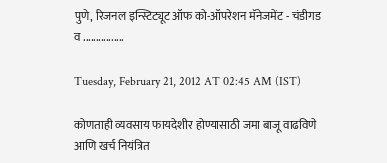पुणे, रिजनल इन्स्टिट्यूट ऑफ को-ऑपरेशन मॅनेजमेंट - चंडीगड व ................

Tuesday, February 21, 2012 AT 02:45 AM (IST)

कोणताही व्यवसाय फायदेशीर होण्यासाठी जमा बाजू वाढविणे आणि खर्च नियंत्रित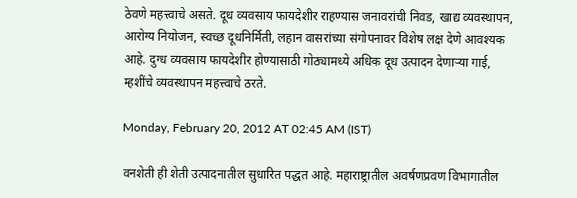ठेवणे महत्त्वाचे असते. दूध व्यवसाय फायदेशीर राहण्यास जनावरांची निवड, खाद्य व्यवस्थापन, आरोग्य नियोजन, स्वच्छ दूधनिर्मिती, लहान वासरांच्या संगोपनावर विशेष लक्ष देणे आवश्‍यक आहे. दुग्ध व्यवसाय फायदेशीर होण्यासाठी गोठ्यामध्ये अधिक दूध उत्पादन देणाऱ्या गाई, म्हशींचे व्यवस्थापन महत्त्वाचे ठरते.

Monday, February 20, 2012 AT 02:45 AM (IST)

वनशेती ही शेती उत्पादनातील सुधारित पद्धत आहे. महाराष्ट्रातील अवर्षणप्रवण विभागातील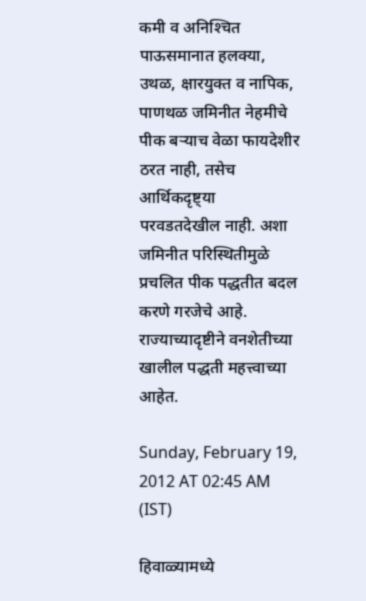कमी व अनिश्‍चित पाऊसमानात हलक्‍या, उथळ, क्षारयुक्त व नापिक, पाणथळ जमिनीत नेहमीचे पीक बऱ्याच वेळा फायदेशीर ठरत नाही, तसेच आर्थिकदृष्ट्या परवडतदेखील नाही. अशा जमिनीत परिस्थितीमुळे प्रचलित पीक पद्धतीत बदल करणे गरजेचे आहे. राज्याच्यादृष्टीने वनशेतीच्या खालील पद्धती महत्त्वाच्या आहेत.

Sunday, February 19, 2012 AT 02:45 AM (IST)

हिवाळ्यामध्ये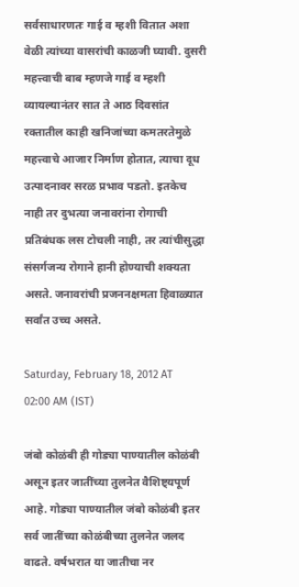सर्वसाधारणतः गाई व म्हशी वितात अशा वेळी त्यांच्या वासरांची काळजी घ्यावी. दुसरी महत्त्वाची बाब म्हणजे गाई व म्हशी व्यायल्यानंतर सात ते आठ दिवसांत रक्तातील काही खनिजांच्या कमतरतेमुळे महत्त्वाचे आजार निर्माण होतात, त्याचा दूध उत्पादनावर सरळ प्रभाव पडतो. इतकेच नाही तर दुभत्या जनावरांना रोगाची प्रतिबंधक लस टोचली नाही, तर त्यांचीसुद्धा संसर्गजन्य रोगाने हानी होण्याची शक्‍यता असते. जनावरांची प्रजननक्षमता हिवाळ्यात सर्वांत उच्च असते.

Saturday, February 18, 2012 AT 02:00 AM (IST)

जंबो कोळंबी ही गोड्या पाण्यातील कोळंबी असून इतर जातींच्या तुलनेत वैशिष्ट्यपूर्ण आहे. गोड्या पाण्यातील जंबो कोळंबी इतर सर्व जातींच्या कोळंबीच्या तुलनेत जलद वाढते. वर्षभरात या जातीचा नर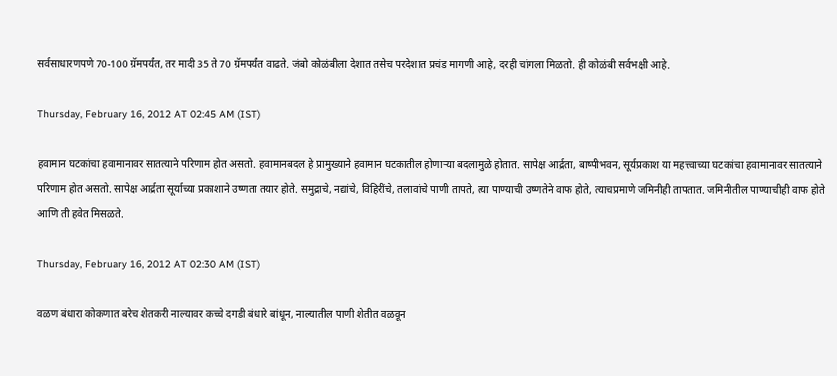सर्वसाधारणपणे 70-100 ग्रॅमपर्यंत, तर मादी 35 ते 70 ग्रॅमपर्यंत वाढते. जंबो कोळंबीला देशात तसेच परदेशात प्रचंड मागणी आहे, दरही चांगला मिळतो. ही कोळंबी सर्वभक्षी आहे.

Thursday, February 16, 2012 AT 02:45 AM (IST)

हवामान घटकांचा हवामानावर सातत्याने परिणाम होत असतो. हवामानबदल हे प्रामुख्याने हवामान घटकातील होणाऱ्या बदलामुळे होतात. सापेक्ष आर्द्रता, बाष्पीभवन, सूर्यप्रकाश या महत्त्वाच्या घटकांचा हवामानावर सातत्याने परिणाम होत असतो. सापेक्ष आर्द्रता सूर्याच्या प्रकाशाने उष्णता तयार होते. समुद्राचे, नद्यांचे, विहिरींचे, तलावांचे पाणी तापते, त्या पाण्याची उष्णतेने वाफ होते, त्याचप्रमाणे जमिनीही तापतात. जमिनीतील पाण्याचीही वाफ होते आणि ती हवेत मिसळते.

Thursday, February 16, 2012 AT 02:30 AM (IST)

वळण बंधारा कोकणात बरेच शेतकरी नाल्यावर कच्चे दगडी बंधारे बांधून, नाल्यातील पाणी शेतीत वळवून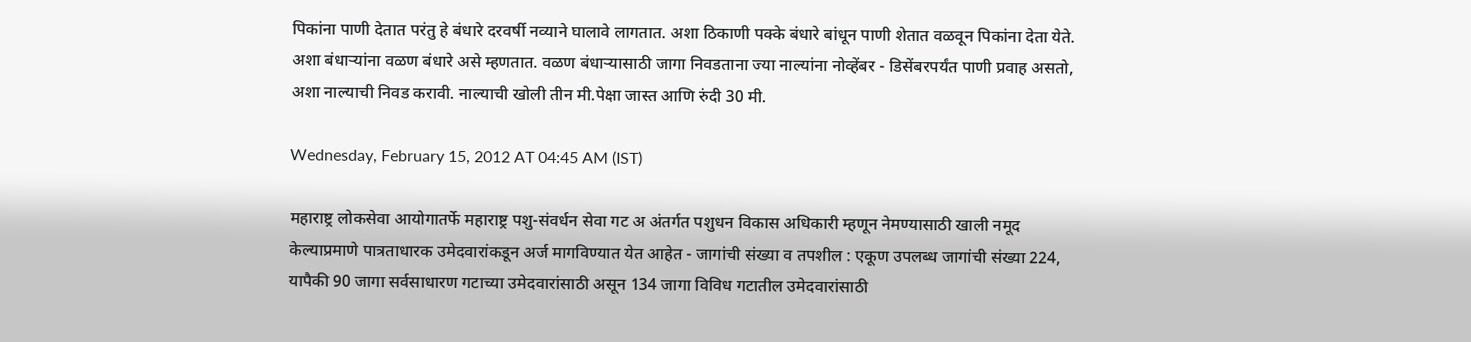पिकांना पाणी देतात परंतु हे बंधारे दरवर्षी नव्याने घालावे लागतात. अशा ठिकाणी पक्के बंधारे बांधून पाणी शेतात वळवून पिकांना देता येते. अशा बंधाऱ्यांना वळण बंधारे असे म्हणतात. वळण बंधाऱ्यासाठी जागा निवडताना ज्या नाल्यांना नोव्हेंबर - डिसेंबरपर्यंत पाणी प्रवाह असतो, अशा नाल्याची निवड करावी. नाल्याची खोली तीन मी.पेक्षा जास्त आणि रुंदी 30 मी.

Wednesday, February 15, 2012 AT 04:45 AM (IST)

महाराष्ट्र लोकसेवा आयोगातर्फे महाराष्ट्र पशु-संवर्धन सेवा गट अ अंतर्गत पशुधन विकास अधिकारी म्हणून नेमण्यासाठी खाली नमूद केल्याप्रमाणे पात्रताधारक उमेदवारांकडून अर्ज मागविण्यात येत आहेत - जागांची संख्या व तपशील : एकूण उपलब्ध जागांची संख्या 224, यापैकी 90 जागा सर्वसाधारण गटाच्या उमेदवारांसाठी असून 134 जागा विविध गटातील उमेदवारांसाठी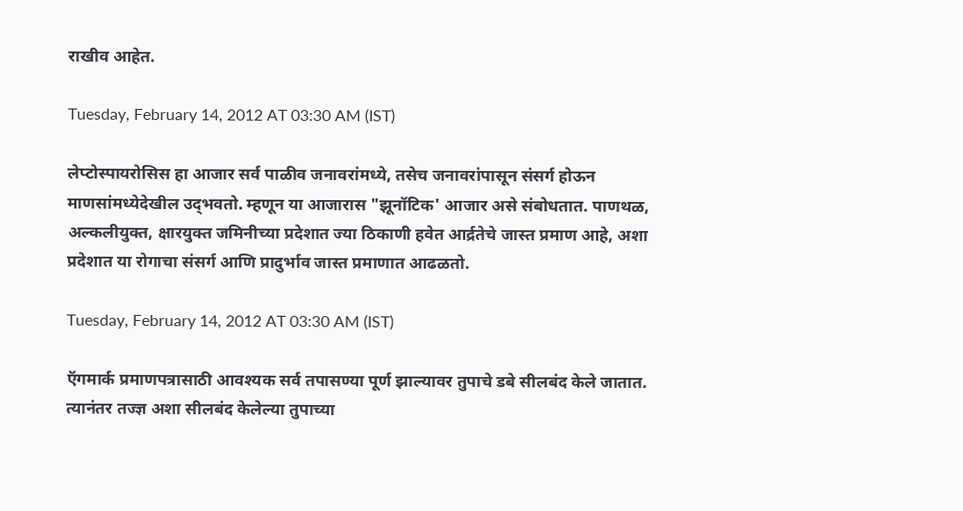राखीव आहेत.

Tuesday, February 14, 2012 AT 03:30 AM (IST)

लेप्टोस्पायरोसिस हा आजार सर्व पाळीव जनावरांमध्ये, तसेच जनावरांपासून संसर्ग होऊन माणसांमध्येदेखील उद्‌भवतो. म्हणून या आजारास "झूनॉटिक' आजार असे संबोधतात. पाणथळ, अल्कलीयुक्त, क्षारयुक्त जमिनीच्या प्रदेशात ज्या ठिकाणी हवेत आर्द्रतेचे जास्त प्रमाण आहे, अशा प्रदेशात या रोगाचा संसर्ग आणि प्रादुर्भाव जास्त प्रमाणात आढळतो.

Tuesday, February 14, 2012 AT 03:30 AM (IST)

ऍगमार्क प्रमाणपत्रासाठी आवश्‍यक सर्व तपासण्या पूर्ण झाल्यावर तुपाचे डबे सीलबंद केले जातात. त्यानंतर तज्ज्ञ अशा सीलबंद केलेल्या तुपाच्या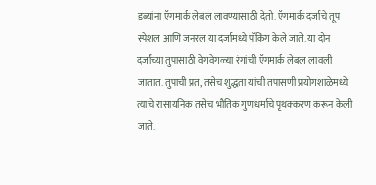डब्यांना ऍगमार्क लेबल लावण्यासाठी देतो. ऍगमार्क दर्जाचे तूप स्पेशल आणि जनरल या दर्जामध्ये पॅकिंग केले जाते. या दोन दर्जांच्या तुपासाठी वेगवेगळ्या रंगांची ऍगमार्क लेबल लावली जातात. तुपाची प्रत, तसेच शुद्धता यांची तपासणी प्रयोगशाळेमध्ये त्याचे रासायनिक तसेच भौतिक गुणधर्माचे पृथक्‍करण करून केली जाते.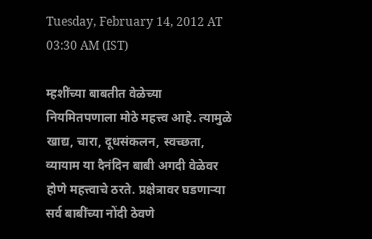Tuesday, February 14, 2012 AT 03:30 AM (IST)

म्हशींच्या बाबतीत वेळेच्या नियमितपणाला मोठे महत्त्व आहे. त्यामुळे खाद्य, चारा, दूधसंकलन, स्वच्छता, व्यायाम या दैनंदिन बाबी अगदी वेळेवर होणे महत्त्वाचे ठरते. प्रक्षेत्रावर घडणाऱ्या सर्व बाबींच्या नोंदी ठेवणे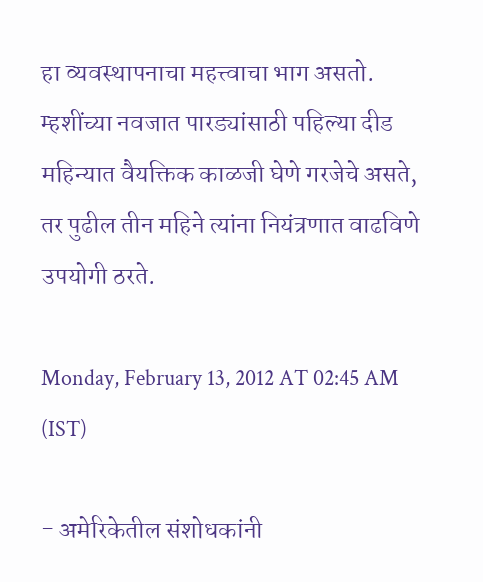हा व्यवस्थापनाचा महत्त्वाचा भाग असतो. म्हशींच्या नवजात पारड्यांसाठी पहिल्या दीड महिन्यात वैयक्तिक काळजी घेणे गरजेचे असते, तर पुढील तीन महिने त्यांना नियंत्रणात वाढविणे उपयोगी ठरते.

Monday, February 13, 2012 AT 02:45 AM (IST)

- अमेरिकेतील संशोधकांनी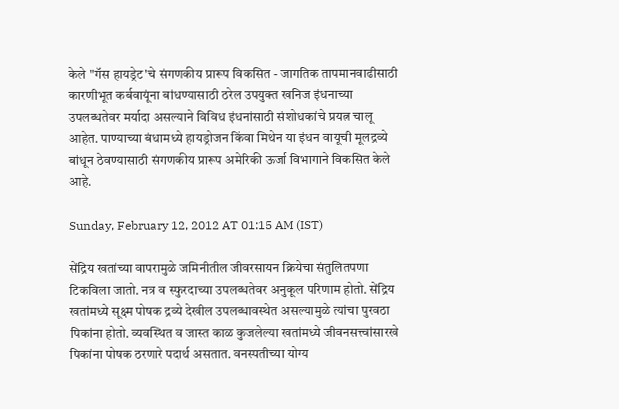केले "गॅस हायड्रेट'चे संगणकीय प्रारूप विकसित - जागतिक तापमानवाढीसाठी कारणीभूत कर्बवायूंना बांधण्यासाठी ठरेल उपयुक्त खनिज इंधनाच्या उपलब्धतेवर मर्यादा असल्याने विविध इंधनांसाठी संशोधकांचे प्रयत्न चालू आहेत. पाण्याच्या बंधामध्ये हायड्रोजन किंवा मिथेन या इंधन वायूची मूलद्रव्ये बांधून ठेवण्यासाठी संगणकीय प्रारूप अमेरिकी ऊर्जा विभागाने विकसित केले आहे.

Sunday, February 12, 2012 AT 01:15 AM (IST)

सेंद्रिय खतांच्या वापरामुळे जमिनीतील जीवरसायन क्रियेचा संतुलितपणा टिकविला जातो. नत्र व स्फुरदाच्या उपलब्धतेवर अनुकूल परिणाम होतो. सेंद्रिय खतांमध्ये सूक्ष्म पोषक द्रव्ये देखील उपलब्धावस्थेत असल्यामुळे त्यांचा पुरवठा पिकांना होतो. व्यवस्थित व जास्त काळ कुजलेल्या खतांमध्ये जीवनसत्त्वांसारखे पिकांना पोषक ठरणारे पदार्थ असतात. वनस्पतीच्या योग्य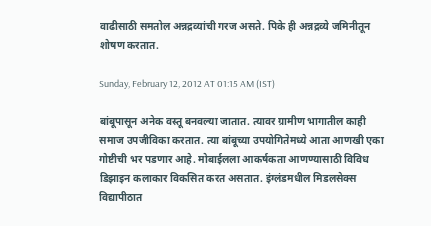वाढीसाठी समतोल अन्नद्रव्यांची गरज असते. पिके ही अन्नद्रव्ये जमिनीतून शोषण करतात.

Sunday, February 12, 2012 AT 01:15 AM (IST)

बांबूपासून अनेक वस्तू बनवल्या जातात. त्यावर ग्रामीण भागातील काही समाज उपजीविका करतात. त्या बांबूच्या उपयोगितेमध्ये आता आणखी एका गोष्टीची भर पडणार आहे. मोबाईलला आकर्षकता आणण्यासाठी विविध डिझाइन कलाकार विकसित करत असतात. इंग्लंडमधील मिडलसेक्‍स विद्यापीठात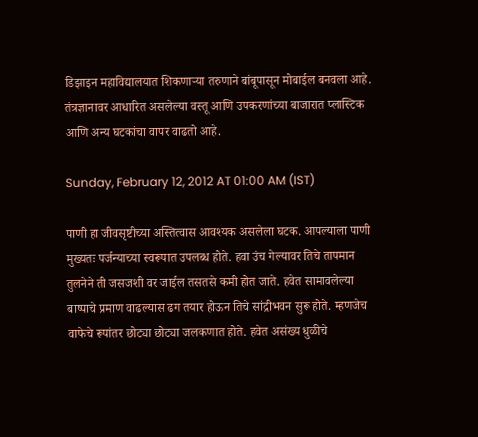डिझाइन महाविद्यालयात शिकणाऱ्या तरुणाने बांबूपासून मोबाईल बनवला आहे. तंत्रज्ञानावर आधारित असलेल्या वस्तू आणि उपकरणांच्या बाजारात प्लास्टिक आणि अन्य घटकांचा वापर वाढतो आहे.

Sunday, February 12, 2012 AT 01:00 AM (IST)

पाणी हा जीवसृष्टीच्या अस्तित्वास आवश्‍यक असलेला घटक. आपल्याला पाणी मुख्यतः पर्जन्याच्या स्वरूपात उपलब्ध होते. हवा उंच गेल्यावर तिचे तापमान तुलनेने ती जसजशी वर जाईल तसतसे कमी होत जाते. हवेत सामावलेल्या बाष्पाचे प्रमाण वाढल्यास ढग तयार होऊन तिचे सांद्रीभवन सुरू होते. म्हणजेच वाफेचे रूपांतर छोट्या छोट्या जलकणात होते. हवेत असंख्य धुळीचे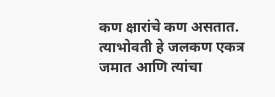कण क्षारांचे कण असतात. त्याभोवती हे जलकण एकत्र जमात आणि त्यांचा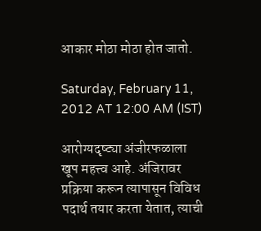आकार मोठा मोठा होत जातो.

Saturday, February 11, 2012 AT 12:00 AM (IST)

आरोग्यदृष्ट्या अंजीरफळाला खूप महत्त्व आहे. अंजिरावर प्रक्रिया करून त्यापासून विविध पदार्थ तयार करता येतात, त्याची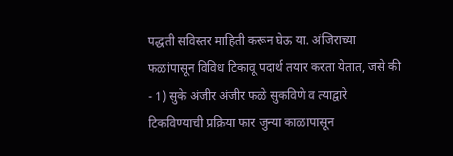पद्धती सविस्तर माहिती करून घेऊ या. अंजिराच्या फळांपासून विविध टिकावू पदार्थ तयार करता येतात, जसे की - 1) सुके अंजीर अंजीर फळे सुकविणे व त्याद्वारे टिकविण्याची प्रक्रिया फार जुन्या काळापासून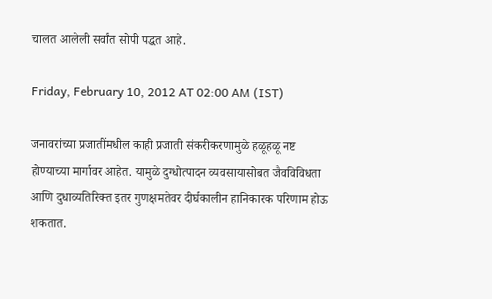चालत आलेली सर्वांत सोपी पद्धत आहे.

Friday, February 10, 2012 AT 02:00 AM (IST)

जनावरांच्या प्रजातींमधील काही प्रजाती संकरीकरणामुळे हळूहळू नष्ट होण्याच्या मार्गावर आहेत. यामुळे दुग्धोत्पादन व्यवसायासोबत जैवविविधता आणि दुधाव्यतिरिक्त इतर गुणक्षमतेवर दीर्घकालीन हानिकारक परिणाम होऊ शकतात.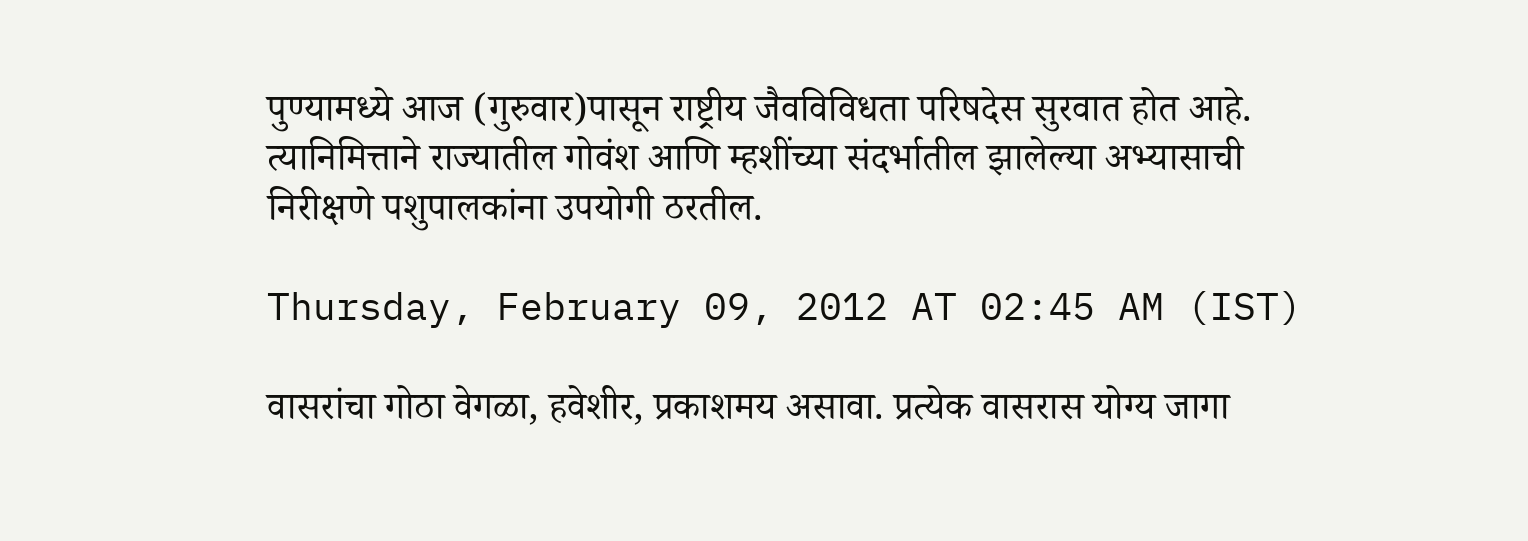पुण्यामध्ये आज (गुरुवार)पासून राष्ट्रीय जैवविविधता परिषदेस सुरवात होत आहे. त्यानिमित्ताने राज्यातील गोवंश आणि म्हशींच्या संदर्भातील झालेल्या अभ्यासाची निरीक्षणे पशुपालकांना उपयोगी ठरतील.

Thursday, February 09, 2012 AT 02:45 AM (IST)

वासरांचा गोठा वेगळा, हवेशीर, प्रकाशमय असावा. प्रत्येक वासरास योग्य जागा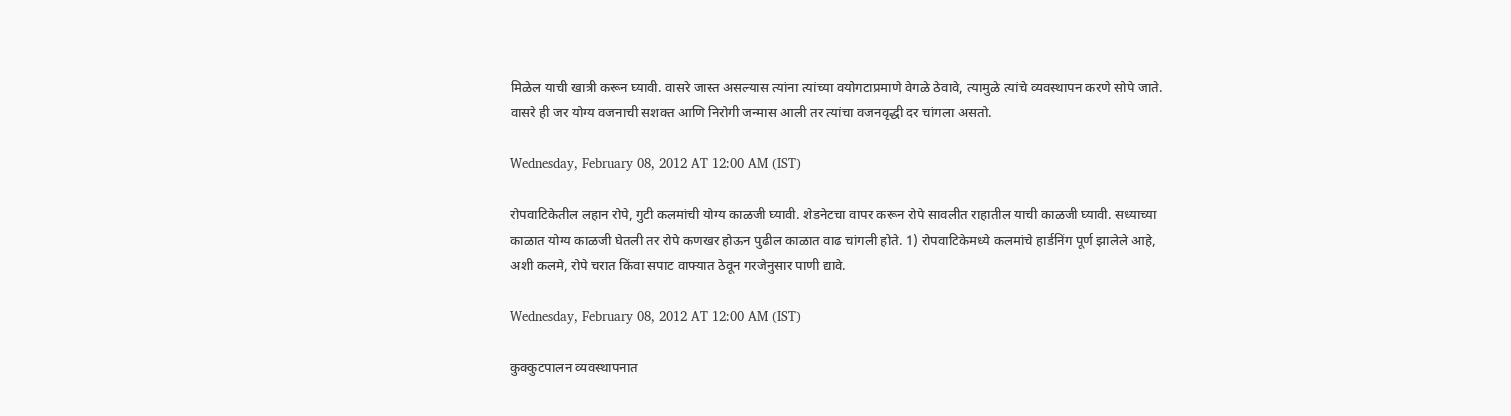मिळेल याची खात्री करून घ्यावी. वासरे जास्त असल्यास त्यांना त्यांच्या वयोगटाप्रमाणे वेगळे ठेवावे, त्यामुळे त्यांचे व्यवस्थापन करणे सोपे जाते. वासरे ही जर योग्य वजनाची सशक्त आणि निरोगी जन्मास आली तर त्यांचा वजनवृद्धी दर चांगला असतो.

Wednesday, February 08, 2012 AT 12:00 AM (IST)

रोपवाटिकेतील लहान रोपे, गुटी कलमांची योग्य काळजी घ्यावी. शेडनेटचा वापर करून रोपे सावलीत राहातील याची काळजी घ्यावी. सध्याच्या काळात योग्य काळजी घेतली तर रोपे कणखर होऊन पुढील काळात वाढ चांगली होते. 1) रोपवाटिकेमध्ये कलमांचे हार्डनिंग पूर्ण झालेले आहे, अशी कलमे, रोपे चरात किंवा सपाट वाफ्यात ठेवून गरजेनुसार पाणी द्यावे.

Wednesday, February 08, 2012 AT 12:00 AM (IST)

कुक्कुटपालन व्यवस्थापनात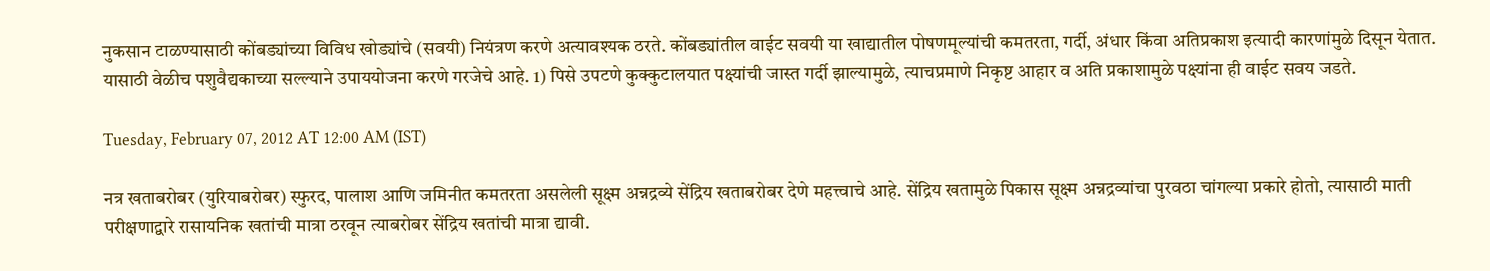नुकसान टाळण्यासाठी कोंबड्यांच्या विविध खोड्यांचे (सवयी) नियंत्रण करणे अत्यावश्‍यक ठरते. कोंबड्यांतील वाईट सवयी या खाद्यातील पोषणमूल्यांची कमतरता, गर्दी, अंधार किंवा अतिप्रकाश इत्यादी कारणांमुळे दिसून येतात. यासाठी वेळीच पशुवैद्यकाच्या सल्ल्याने उपाययोजना करणे गरजेचे आहे. 1) पिसे उपटणे कुक्कुटालयात पक्ष्यांची जास्त गर्दी झाल्यामुळे, त्याचप्रमाणे निकृष्ट आहार व अति प्रकाशामुळे पक्ष्यांना ही वाईट सवय जडते.

Tuesday, February 07, 2012 AT 12:00 AM (IST)

नत्र खताबरोबर (युरियाबरोबर) स्फुरद, पालाश आणि जमिनीत कमतरता असलेली सूक्ष्म अन्नद्रव्ये सेंद्रिय खताबरोबर देणे महत्त्वाचे आहे. सेंद्रिय खतामुळे पिकास सूक्ष्म अन्नद्रव्यांचा पुरवठा चांगल्या प्रकारे होतो, त्यासाठी माती परीक्षणाद्वारे रासायनिक खतांची मात्रा ठरवून त्याबरोबर सेंद्रिय खतांची मात्रा द्यावी.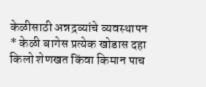केळीसाठी अन्नद्रव्यांचे व्यवस्थापन * केळी बागेस प्रत्येक खोडास दहा किलो शेणखत किंवा किमान पाच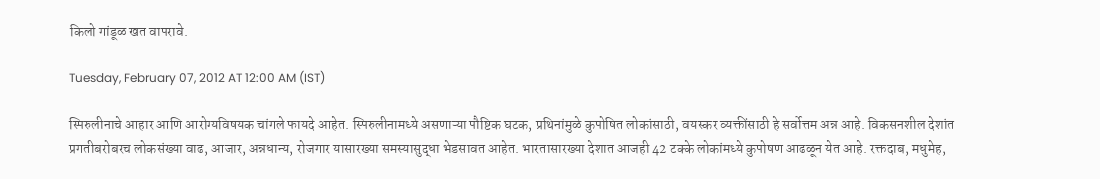किलो गांडूळ खत वापरावे.

Tuesday, February 07, 2012 AT 12:00 AM (IST)

स्पिरुलीनाचे आहार आणि आरोग्यविषयक चांगले फायदे आहेत. स्पिरुलीनामध्ये असणाऱ्या पौष्टिक घटक, प्रथिनांमुळे कुपोषित लोकांसाठी, वयस्कर व्यक्तींसाठी हे सर्वोत्तम अन्न आहे. विकसनशील देशांत प्रगतीबरोबरच लोकसंख्या वाढ, आजार, अन्नधान्य, रोजगार यासारख्या समस्यासुद्धा भेडसावत आहेत. भारतासारख्या देशात आजही 42 टक्के लोकांमध्ये कुपोषण आढळून येत आहे. रक्तदाब, मधुमेह,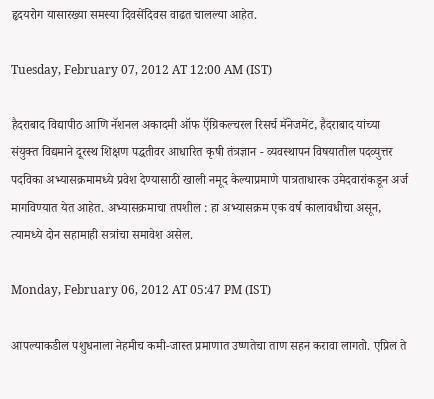हृदयरोग यासारख्या समस्या दिवसेंदिवस वाढत चालल्या आहेत.

Tuesday, February 07, 2012 AT 12:00 AM (IST)

हैदराबाद विद्यापीठ आणि नॅशनल अकादमी ऑफ ऍग्रिकल्चरल रिसर्च मॅनेजमेंट, हैदराबाद यांच्या संयुक्त विद्यमाने दूरस्थ शिक्षण पद्धतीवर आधारित कृषी तंत्रज्ञान - व्यवस्थापन विषयातील पदव्युत्तर पदविका अभ्यासक्रमामध्ये प्रवेश देण्यासाठी खाली नमूद केल्याप्रमाणे पात्रताधारक उमेदवारांकडून अर्ज मागविण्यात येत आहेत. अभ्यासक्रमाचा तपशील : हा अभ्यासक्रम एक वर्ष कालावधीचा असून, त्यामध्ये दोन सहामाही सत्रांचा समावेश असेल.

Monday, February 06, 2012 AT 05:47 PM (IST)

आपल्याकडील पशुधनाला नेहमीच कमी-जास्त प्रमाणात उष्णतेचा ताण सहन करावा लागतो. एप्रिल ते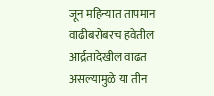जून महिन्यात तापमान वाढीबरोबरच हवेतील आर्द्रतादेखील वाढत असल्यामुळे या तीन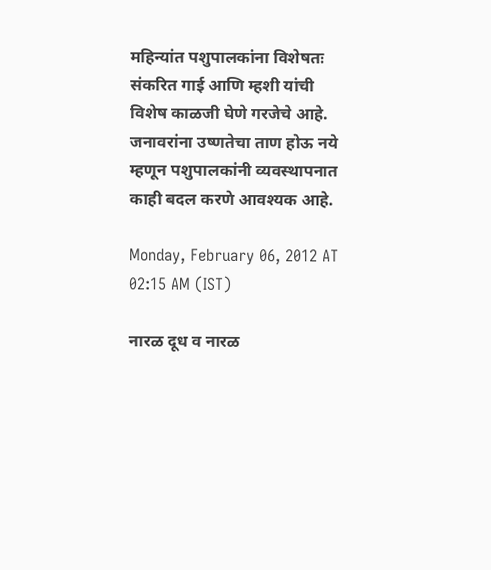महिन्यांत पशुपालकांना विशेषतः संकरित गाई आणि म्हशी यांची विशेष काळजी घेणे गरजेचे आहे. जनावरांना उष्णतेचा ताण होऊ नये म्हणून पशुपालकांनी व्यवस्थापनात काही बदल करणे आवश्‍यक आहे.

Monday, February 06, 2012 AT 02:15 AM (IST)

नारळ दूध व नारळ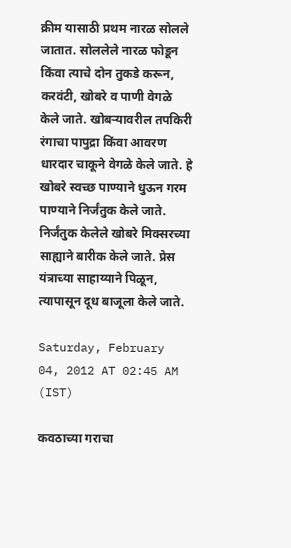क्रीम यासाठी प्रथम नारळ सोलले जातात. सोललेले नारळ फोडून किंवा त्याचे दोन तुकडे करून, करवंटी, खोबरे व पाणी वेगळे केले जाते. खोबऱ्यावरील तपकिरी रंगाचा पापुद्रा किंवा आवरण धारदार चाकूने वेगळे केले जाते. हे खोबरे स्वच्छ पाण्याने धुऊन गरम पाण्याने निर्जंतुक केले जाते. निर्जंतुक केलेले खोबरे मिक्‍सरच्या साह्याने बारीक केले जाते. प्रेस यंत्राच्या साहाय्याने पिळून, त्यापासून दूध बाजूला केले जाते.

Saturday, February 04, 2012 AT 02:45 AM (IST)

कवठाच्या गराचा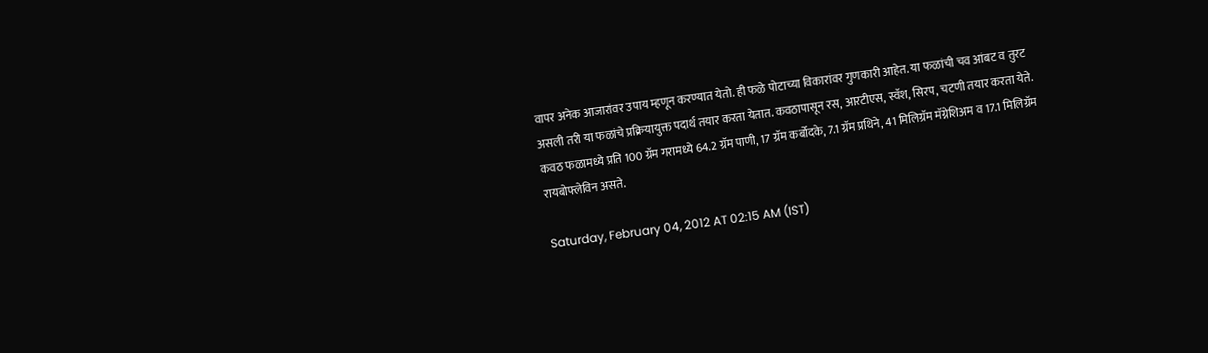वापर अनेक आजारांवर उपाय म्हणून करण्यात येतो. ही फळे पोटाच्या विकारांवर गुणकारी आहेत. या फळांची चव आंबट व तुरट असली तरी या फळांचे प्रक्रियायुक्त पदार्थ तयार करता येतात. कवठापासून रस, आरटीएस, स्वॅश, सिरप, चटणी तयार करता येते. कवठ फळामध्ये प्रति 100 ग्रॅम गरामध्ये 64.2 ग्रॅम पाणी, 17 ग्रॅम कर्बोदके, 7.1 ग्रॅम प्रथिने, 41 मिलिग्रॅम मॅग्नेशिअम व 17.1 मिलिग्रॅम रायबोफ्लेविन असते.

Saturday, February 04, 2012 AT 02:15 AM (IST)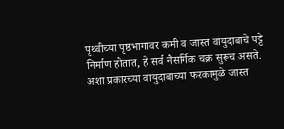पृथ्वीच्या पृष्ठभागावर कमी व जास्त वायुदाबाचे पट्टे निर्माण होतात, हे सर्व नैसर्गिक चक्र सुरूच असते. अशा प्रकारच्या वायुदाबाच्या फरकामुळे जास्त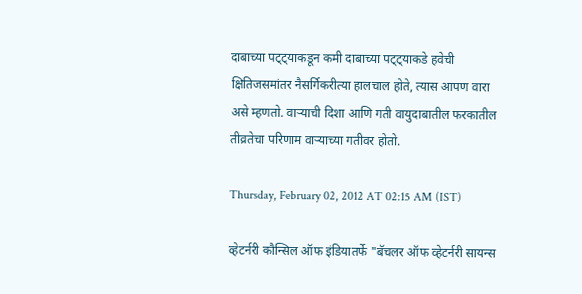दाबाच्या पट्ट्याकडून कमी दाबाच्या पट्ट्याकडे हवेची क्षितिजसमांतर नैसर्गिकरीत्या हालचाल होते, त्यास आपण वारा असे म्हणतो. वाऱ्याची दिशा आणि गती वायुदाबातील फरकातील तीव्रतेचा परिणाम वाऱ्याच्या गतीवर होतो.

Thursday, February 02, 2012 AT 02:15 AM (IST)

व्हेटर्नरी कौन्सिल ऑफ इंडियातर्फे "बॅचलर ऑफ व्हेटर्नरी सायन्स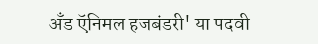अँड ऍनिमल हजबंडरी' या पदवी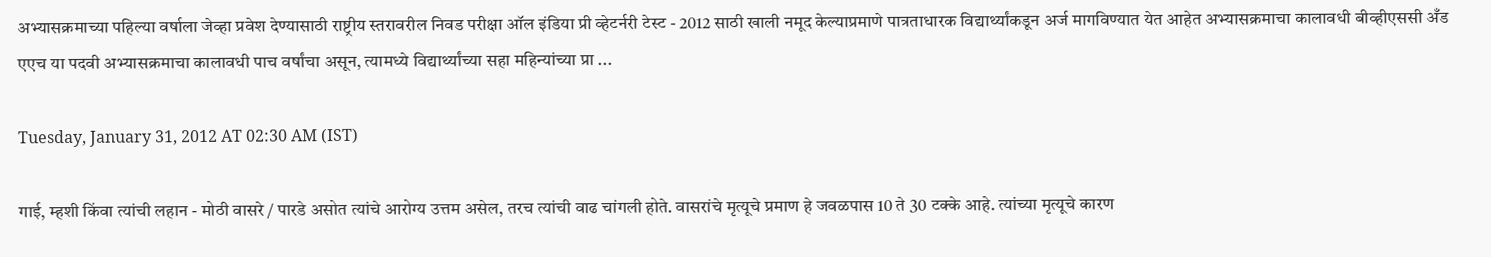अभ्यासक्रमाच्या पहिल्या वर्षाला जेव्हा प्रवेश देण्यासाठी राष्ट्रीय स्तरावरील निवड परीक्षा ऑल इंडिया प्री व्हेटर्नरी टेस्ट - 2012 साठी खाली नमूद केल्याप्रमाणे पात्रताधारक विद्यार्थ्यांकडून अर्ज मागविण्यात येत आहेत अभ्यासक्रमाचा कालावधी बीव्हीएससी अँड एएच या पदवी अभ्यासक्रमाचा कालावधी पाच वर्षांचा असून, त्यामध्ये विद्यार्थ्यांच्या सहा महिन्यांच्या प्रा ...

Tuesday, January 31, 2012 AT 02:30 AM (IST)

गाई, म्हशी किंवा त्यांची लहान - मोठी वासरे / पारडे असोत त्यांचे आरोग्य उत्तम असेल, तरच त्यांची वाढ चांगली होते. वासरांचे मृत्यूचे प्रमाण हे जवळपास 10 ते 30 टक्के आहे. त्यांच्या मृत्यूचे कारण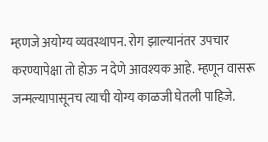म्हणजे अयोग्य व्यवस्थापन. रोग झाल्यानंतर उपचार करण्यापेक्षा तो होऊ न देणे आवश्‍यक आहे. म्हणून वासरू जन्मल्यापासूनच त्याची योग्य काळजी घेतली पाहिजे.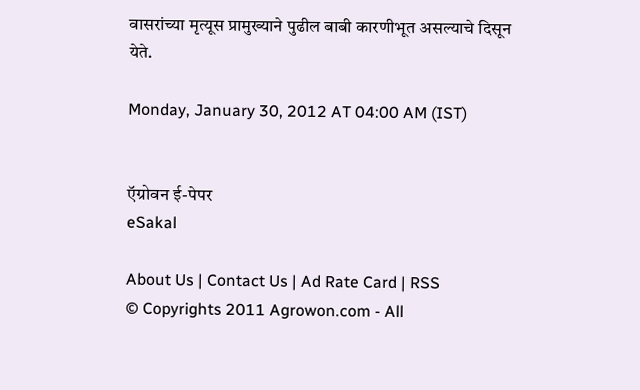वासरांच्या मृत्यूस प्रामुख्याने पुढील बाबी कारणीभूत असल्याचे दिसून येते.

Monday, January 30, 2012 AT 04:00 AM (IST)


ऍग्रोवन ई-पेपर
eSakal

About Us | Contact Us | Ad Rate Card | RSS
© Copyrights 2011 Agrowon.com - All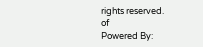rights reserved.
of
Powered By: